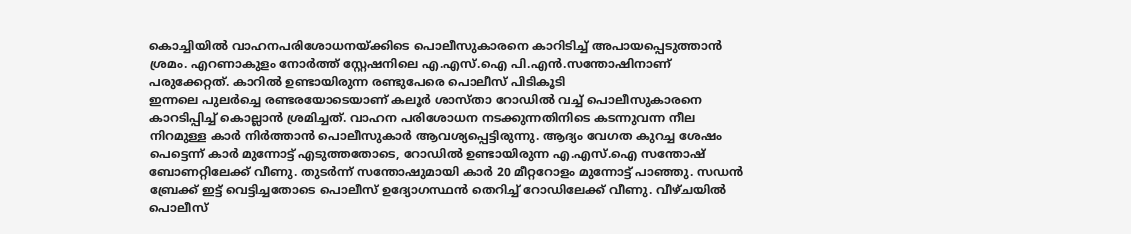കൊച്ചിയിൽ വാഹനപരിശോധനയ്ക്കിടെ പൊലീസുകാരനെ കാറിടിച്ച് അപായപ്പെടുത്താൻ ശ്രമം. എറണാകുളം നോർത്ത് സ്റ്റേഷനിലെ എ.എസ്.ഐ പി.എൻ.സന്തോഷിനാണ് പരുക്കേറ്റത്. കാറിൽ ഉണ്ടായിരുന്ന രണ്ടുപേരെ പൊലീസ് പിടികൂടി
ഇന്നലെ പുലർച്ചെ രണ്ടരയോടെയാണ് കലൂർ ശാസ്താ റോഡിൽ വച്ച് പൊലീസുകാരനെ കാറടിപ്പിച്ച് കൊല്ലാൻ ശ്രമിച്ചത്. വാഹന പരിശോധന നടക്കുന്നതിനിടെ കടന്നുവന്ന നീല നിറമുള്ള കാർ നിർത്താൻ പൊലീസുകാർ ആവശ്യപ്പെട്ടിരുന്നു. ആദ്യം വേഗത കുറച്ച ശേഷം പെട്ടെന്ന് കാർ മുന്നോട്ട് എടുത്തതോടെ, റോഡിൽ ഉണ്ടായിരുന്ന എ.എസ്.ഐ സന്തോഷ് ബോണറ്റിലേക്ക് വീണു. തുടർന്ന് സന്തോഷുമായി കാർ 20 മീറ്ററോളം മുന്നോട്ട് പാഞ്ഞു. സഡൻ ബ്രേക്ക് ഇട്ട് വെട്ടിച്ചതോടെ പൊലീസ് ഉദ്യോഗസ്ഥൻ തെറിച്ച് റോഡിലേക്ക് വീണു. വീഴ്ചയിൽ പൊലീസ്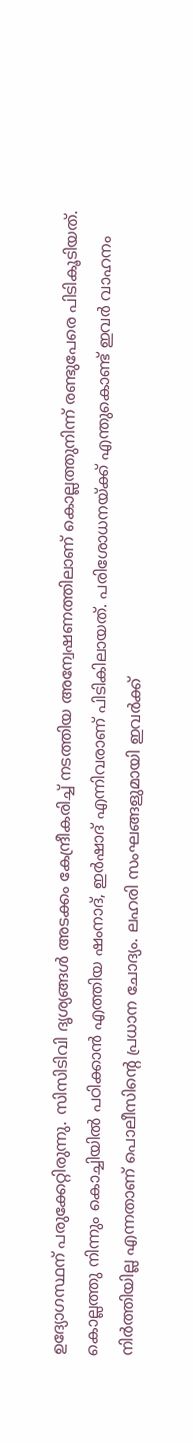ഉദ്യോഗസ്ഥന് പരുക്കേറ്റിരുന്നു. സിസിടിവി ദൃശ്യങ്ങൾ അടക്കം കേന്ദ്രീകരിച്ച് നടത്തിയ അന്വേഷണത്തിലാണ് കൊല്ലത്തുനിന്ന് രണ്ടുപേരെ പിടികൂടിയത്. കൊല്ലത്തു നിന്നും കൊച്ചിയിൽ പഠിക്കാൻ എത്തിയ ഷംനാദ്, ഇർഷാദ് എന്നിവരാണ് പിടികിലായത്. പരിശോധനയ്ക്ക് എന്തുകൊണ്ട് ഇവർ വാഹനം നിർത്തിയില്ല എന്നതാണ് പൊലീസിൻ്റെ പ്രധാന ചോദ്യം. ലഹരി സംഘങ്ങളുമായി ഇവർക്ക്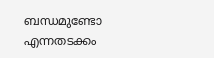ബന്ധമുണ്ടോ എന്നതടക്കം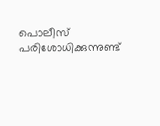പൊലീസ് പരിശോധിക്കുന്നുണ്ട്